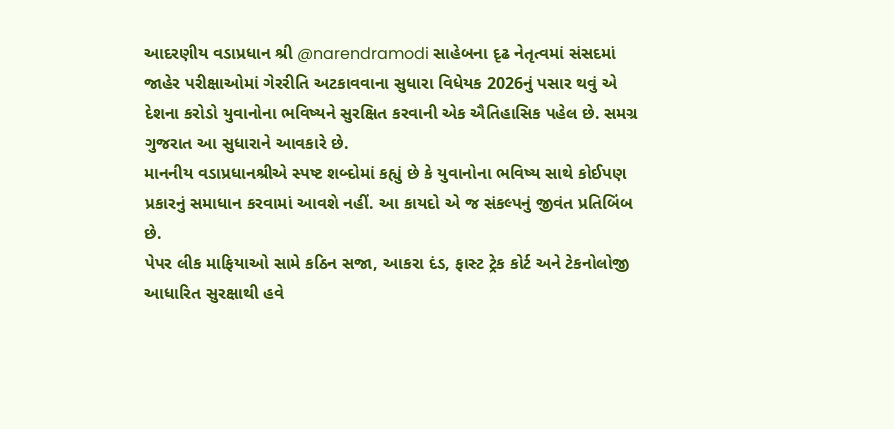આદરણીય વડાપ્રધાન શ્રી @narendramodi સાહેબના દૃઢ નેતૃત્વમાં સંસદમાં જાહેર પરીક્ષાઓમાં ગેરરીતિ અટકાવવાના સુધારા વિધેયક 2026નું પસાર થવું એ દેશના કરોડો યુવાનોના ભવિષ્યને સુરક્ષિત કરવાની એક ઐતિહાસિક પહેલ છે. સમગ્ર ગુજરાત આ સુધારાને આવકારે છે.
માનનીય વડાપ્રધાનશ્રીએ સ્પષ્ટ શબ્દોમાં કહ્યું છે કે યુવાનોના ભવિષ્ય સાથે કોઈપણ પ્રકારનું સમાધાન કરવામાં આવશે નહીં. આ કાયદો એ જ સંકલ્પનું જીવંત પ્રતિબિંબ છે.
પેપર લીક માફિયાઓ સામે કઠિન સજા, આકરા દંડ, ફાસ્ટ ટ્રેક કોર્ટ અને ટેકનોલોજી આધારિત સુરક્ષાથી હવે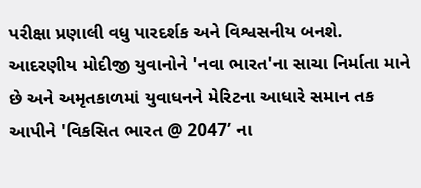પરીક્ષા પ્રણાલી વધુ પારદર્શક અને વિશ્વસનીય બનશે.
આદરણીય મોદીજી યુવાનોને 'નવા ભારત'ના સાચા નિર્માતા માને છે અને અમૃતકાળમાં યુવાધનને મેરિટના આધારે સમાન તક આપીને 'વિકસિત ભારત @ 2047’ ના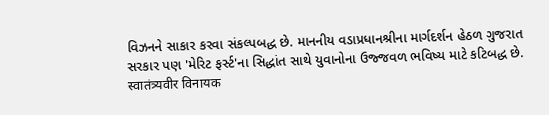વિઝનને સાકાર કરવા સંકલ્પબદ્ધ છે. માનનીય વડાપ્રધાનશ્રીના માર્ગદર્શન હેઠળ ગુજરાત સરકાર પણ 'મેરિટ ફર્સ્ટ'ના સિદ્ધાંત સાથે યુવાનોના ઉજ્જવળ ભવિષ્ય માટે કટિબદ્ધ છે.
स्वातंत्र्यवीर विनायक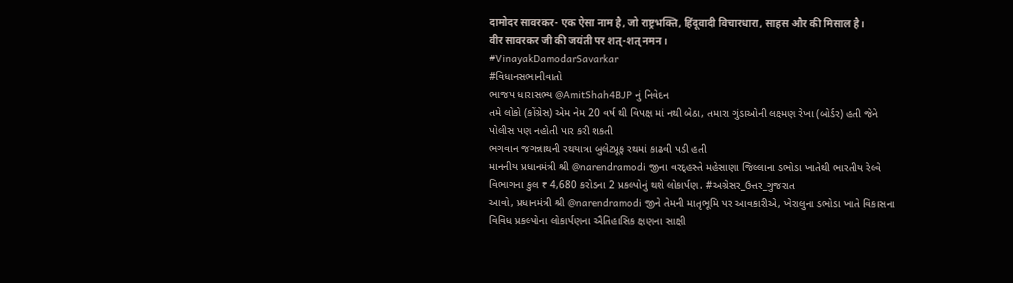दामोदर सावरकर- एक ऐसा नाम है, जो राष्ट्रभक्ति, हिंदूवादी विचारधारा, साहस और की मिसाल है।
वीर सावरकर जी की जयंती पर शत्-शत् नमन।
#VinayakDamodarSavarkar
#વિધાનસભાનીવાતો
ભાજપ ધારાસભ્ય @AmitShah4BJP નું નિવેદન
તમે લોકો (કોંગ્રેસ) એમ નેમ 20 વર્ષ થી વિપક્ષ માં નથી બેઠા, તમારા ગુંડાઓની લક્ષ્મણ રેખા (બોર્ડર) હતી જેને પોલીસ પણ નહોતી પાર કરી શકતી
ભગવાન જગન્નાથની રથયાત્રા બુલેટપ્રૂફ રથમાં કાઢવી પડી હતી
માનનીય પ્રધાનમંત્રી શ્રી @narendramodi જીના વરદ્હસ્તે મહેસાણા જિલ્લાના ડભોડા ખાતેથી ભારતીય રેલ્વે વિભાગના કુલ ₹ 4,680 કરોડના 2 પ્રકલ્પોનું થશે લોકાર્પણ. #અગ્રેસર_ઉત્તર_ગુજરાત
આવો, પ્રધાનમંત્રી શ્રી @narendramodi જીને તેમની માતૃભૂમિ પર આવકારીએ, ખેરાલુના ડભોડા ખાતે વિકાસના વિવિધ પ્રકલ્પોના લોકાર્પણના ઐતિહાસિક ક્ષણના સાક્ષી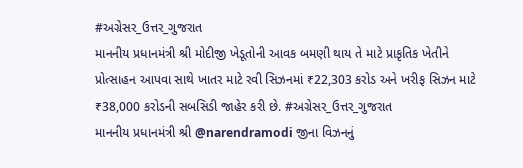#અગ્રેસર_ઉત્તર_ગુજરાત
માનનીય પ્રધાનમંત્રી શ્રી મોદીજી ખેડૂતોની આવક બમણી થાય તે માટે પ્રાકૃતિક ખેતીને પ્રોત્સાહન આપવા સાથે ખાતર માટે રવી સિઝનમાં ₹22,303 કરોડ અને ખરીફ સિઝન માટે ₹38,000 કરોડની સબસિડી જાહેર કરી છે. #અગ્રેસર_ઉત્તર_ગુજરાત
માનનીય પ્રધાનમંત્રી શ્રી @narendramodi જીના વિઝનનું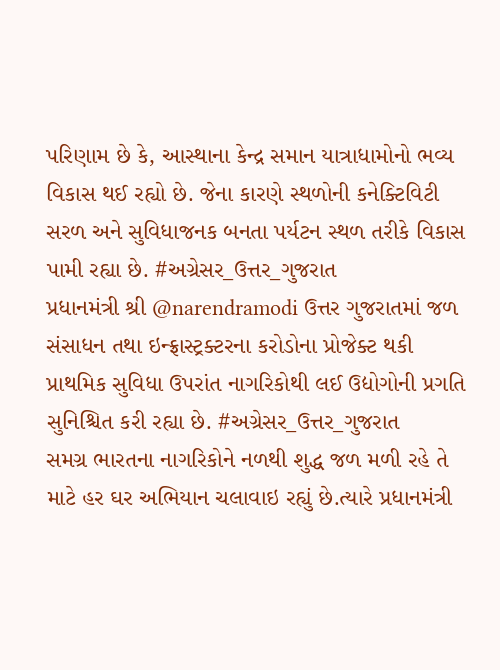પરિણામ છે કે, આસ્થાના કેન્દ્ર સમાન યાત્રાધામોનો ભવ્ય વિકાસ થઈ રહ્યો છે. જેના કારણે સ્થળોની કનેક્ટિવિટી સરળ અને સુવિધાજનક બનતા પર્યટન સ્થળ તરીકે વિકાસ પામી રહ્યા છે. #અગ્રેસર_ઉત્તર_ગુજરાત
પ્રધાનમંત્રી શ્રી @narendramodi ઉત્તર ગુજરાતમાં જળ સંસાધન તથા ઇન્ફ્રાસ્ટ્રક્ટરના કરોડોના પ્રોજેક્ટ થકી પ્રાથમિક સુવિધા ઉપરાંત નાગરિકોથી લઈ ઉદ્યોગોની પ્રગતિ સુનિશ્ચિત કરી રહ્યા છે. #અગ્રેસર_ઉત્તર_ગુજરાત
સમગ્ર ભારતના નાગરિકોને નળથી શુદ્ધ જળ મળી રહે તે માટે હર ઘર અભિયાન ચલાવાઇ રહ્યું છે.ત્યારે પ્રધાનમંત્રી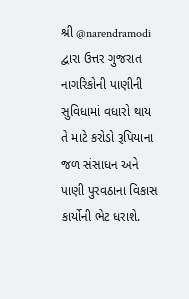શ્રી @narendramodi દ્વારા ઉત્તર ગુજરાત નાગરિકોની પાણીની સુવિધામાં વધારો થાય તે માટે કરોડો રૂપિયાના જળ સંસાધન અને પાણી પુરવઠાના વિકાસ કાર્યોની ભેટ ધરાશે.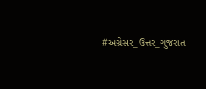#અગ્રેસર_ઉત્તર_ગુજરાત